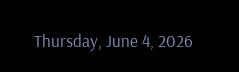Thursday, June 4, 2026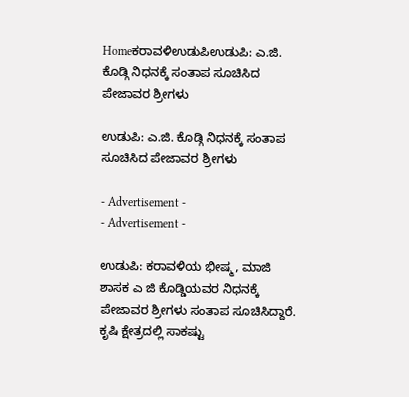Homeಕರಾವಳಿಉಡುಪಿಉಡುಪಿ: ಎ.ಜಿ. ಕೊಡ್ಗಿ ನಿಧನಕ್ಕೆ ಸಂತಾಪ ಸೂಚಿಸಿದ ಪೇಜಾವರ ಶ್ರೀಗಳು

ಉಡುಪಿ: ಎ.ಜಿ. ಕೊಡ್ಗಿ ನಿಧನಕ್ಕೆ ಸಂತಾಪ ಸೂಚಿಸಿದ ಪೇಜಾವರ ಶ್ರೀಗಳು

- Advertisement -
- Advertisement -

ಉಡುಪಿ: ಕರಾವಳಿಯ ಭೀಷ್ಮ, ಮಾಜಿ ಶಾಸಕ ಎ ಜಿ ಕೊಡ್ಡಿಯವರ ನಿಧನಕ್ಕೆ ಪೇಜಾವರ ಶ್ರೀಗಳು ಸಂತಾಪ ಸೂಚಿಸಿದ್ದಾರೆ.   ಕೃಷಿ ಕ್ಷೇತ್ರದಲ್ಲಿ ಸಾಕಷ್ಟು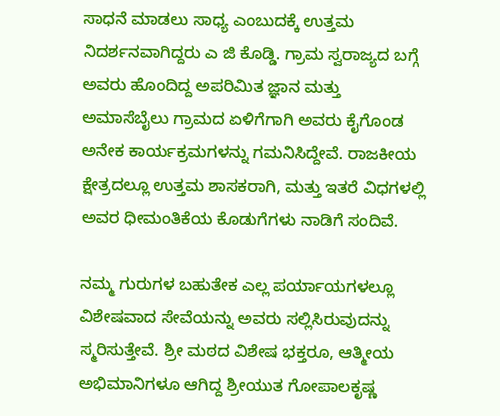ಸಾಧನೆ ಮಾಡಲು ಸಾಧ್ಯ ಎಂಬುದಕ್ಕೆ ಉತ್ತಮ ನಿದರ್ಶನವಾಗಿದ್ದರು ಎ ಜಿ ಕೊಡ್ಡಿ. ಗ್ರಾಮ ಸ್ವರಾಜ್ಯದ ಬಗ್ಗೆ ಅವರು ಹೊಂದಿದ್ದ ಅಪರಿಮಿತ ಜ್ಞಾನ ಮತ್ತು ಅಮಾಸೆಬೈಲು ಗ್ರಾಮದ ಏಳಿಗೆಗಾಗಿ ಅವರು ಕೈಗೊಂಡ ಅನೇಕ ಕಾರ್ಯಕ್ರಮಗಳನ್ನು ಗಮನಿಸಿದ್ದೇವೆ. ರಾಜಕೀಯ ಕ್ಷೇತ್ರದಲ್ಲೂ ಉತ್ತಮ ಶಾಸಕರಾಗಿ, ಮತ್ತು ಇತರೆ ವಿಧಗಳಲ್ಲಿ ಅವರ ಧೀಮಂತಿಕೆಯ ಕೊಡುಗೆಗಳು ನಾಡಿಗೆ ಸಂದಿವೆ.

ನಮ್ಮ ಗುರುಗಳ ಬಹುತೇಕ ಎಲ್ಲ ಪರ್ಯಾಯಗಳಲ್ಲೂ ವಿಶೇಷವಾದ ಸೇವೆಯನ್ನು ಅವರು ಸಲ್ಲಿಸಿರುವುದನ್ನು ಸ್ಮರಿಸುತ್ತೇವೆ. ಶ್ರೀ ಮಠದ ವಿಶೇಷ ಭಕ್ತರೂ, ಆತ್ಮೀಯ ಅಭಿಮಾನಿಗಳೂ ಆಗಿದ್ದ ಶ್ರೀಯುತ ಗೋಪಾಲಕೃಷ್ಣ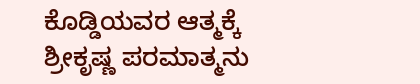ಕೊಡ್ಡಿಯವರ ಆತ್ಮಕ್ಕೆ ಶ್ರೀಕೃಷ್ಣ ಪರಮಾತ್ಮನು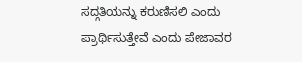ಸದ್ಗತಿಯನ್ನು ಕರುಣಿಸಲಿ ಎಂದು ಪ್ರಾರ್ಥಿಸುತ್ತೇವೆ ಎಂದು ಪೇಜಾವರ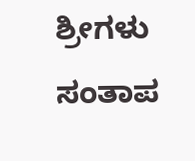ಶ್ರೀಗಳು ಸಂತಾಪ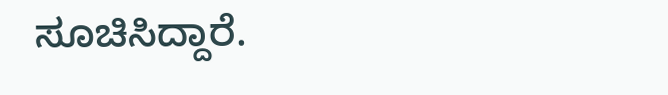ಸೂಚಿಸಿದ್ದಾರೆ.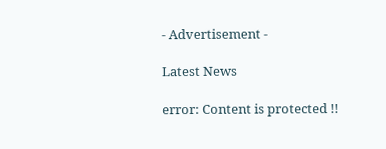- Advertisement -

Latest News

error: Content is protected !!